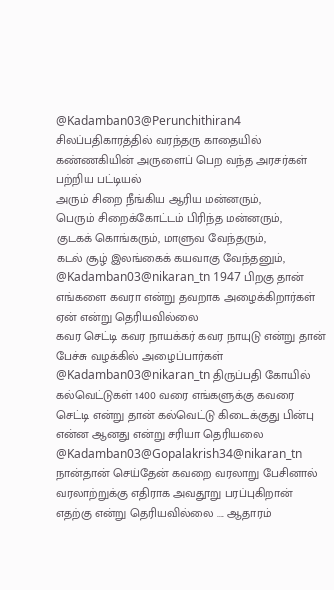@Kadamban03@Perunchithiran4 சிலப்பதிகாரத்தில் வரந்தரு காதையில் கண்ணகியின் அருளைப் பெற வந்த அரசர்கள் பற்றிய பட்டியல்
அரும் சிறை நீங்கிய ஆரிய மன்னரும்,
பெரும் சிறைக்கோட்டம் பிரிந்த மன்னரும்,
குடகக் கொங்கரும், மாளுவ வேந்தரும்,
கடல் சூழ் இலங்கைக் கயவாகு வேந்தனும்,
@Kadamban03@nikaran_tn 1947 பிறகு தான் எங்களை கவரா என்று தவறாக அழைக்கிறார்கள்
ஏன் என்று தெரியவில்லை
கவர செட்டி கவர நாயக்கர் கவர நாயுடு என்று தான் பேச்சு வழக்கில் அழைப்பார்கள்
@Kadamban03@nikaran_tn திருப்பதி கோயில் கல்வெட்டுகள் 1400 வரை எங்களுக்கு கவரை செட்டி என்று தான் கல்வெட்டு கிடைக்குது பின்பு என்ன ஆனது என்று சரியா தெரியலை
@Kadamban03@Gopalakrish34@nikaran_tn நான்தான் செய்தேன் கவறை வரலாறு பேசினால் வரலாற்றுக்கு எதிராக அவதூறு பரப்புகிறான் எதற்கு என்று தெரியவில்லை .... ஆதாரம்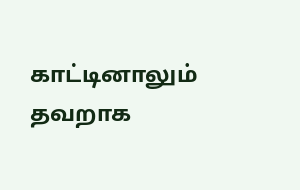காட்டினாலும் தவறாக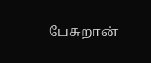பேசுறான்